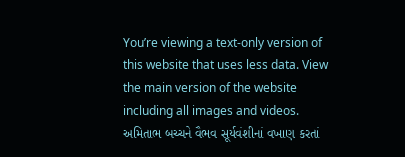You’re viewing a text-only version of this website that uses less data. View the main version of the website including all images and videos.
અમિતાભ બચ્ચને વૈભવ સૂર્યવંશીનાં વખાણ કરતાં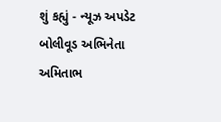શું કહ્યું - ન્યૂઝ અપડેટ
બોલીવૂડ અભિનેતા અમિતાભ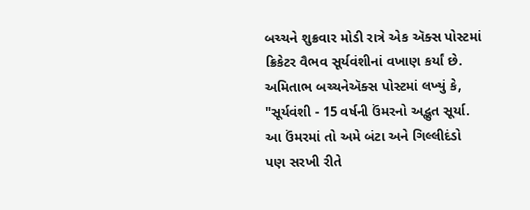બચ્ચને શુક્રવાર મોડી રાત્રે એક ઍક્સ પોસ્ટમાં ક્રિકેટર વૈભવ સૂર્યવંશીનાં વખાણ કર્યાં છે.
અમિતાભ બચ્ચનેઍક્સ પોસ્ટમાં લખ્યું કે, "સૂર્યવંશી - 15 વર્ષની ઉંમરનો અદ્ભુત સૂર્યા. આ ઉંમરમાં તો અમે બંટા અને ગિલ્લીદંડો પણ સરખી રીતે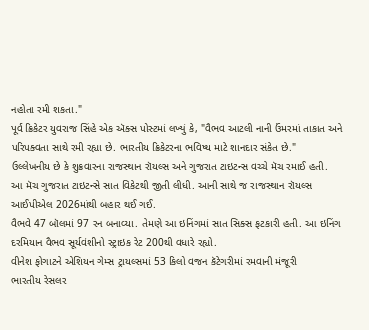નહોતા રમી શકતા."
પૂર્વ ક્રિકેટર યુવરાજ સિંહે એક ઍક્સ પોસ્ટમાં લખ્યું કે, "વૈભવ આટલી નાની ઉંમરમાં તાકાત અને પરિપક્વતા સાથે રમી રહ્યા છે. ભારતીય ક્રિકેટરના ભવિષ્ય માટે શાનદાર સંકેત છે."
ઉલ્લેખનીય છે કે શુક્રવારના રાજસ્થાન રૉયલ્સ અને ગુજરાત ટાઇટન્સ વચ્ચે મૅચ રમાઈ હતી.
આ મૅચ ગુજરાત ટાઇટન્સે સાત વિકેટથી જીતી લીધી. આની સાથે જ રાજસ્થાન રૉયલ્સ આઈપીએલ 2026માંથી બહાર થઈ ગઈ.
વૈભવે 47 બૉલમાં 97 રન બનાવ્યા. તેમણે આ ઇનિંગમાં સાત સિક્સ ફટકારી હતી. આ ઇનિંગ દરમિયાન વૈભવ સૂર્યવંશીનો સ્ટ્રાઇક રેટ 200થી વધારે રહ્યો.
વીનેશ ફોગાટને એશિયન ગેમ્સ ટ્રાયલ્સમાં 53 કિલો વજન કૅટેગરીમાં રમવાની મંજૂરી
ભારતીય રેસલર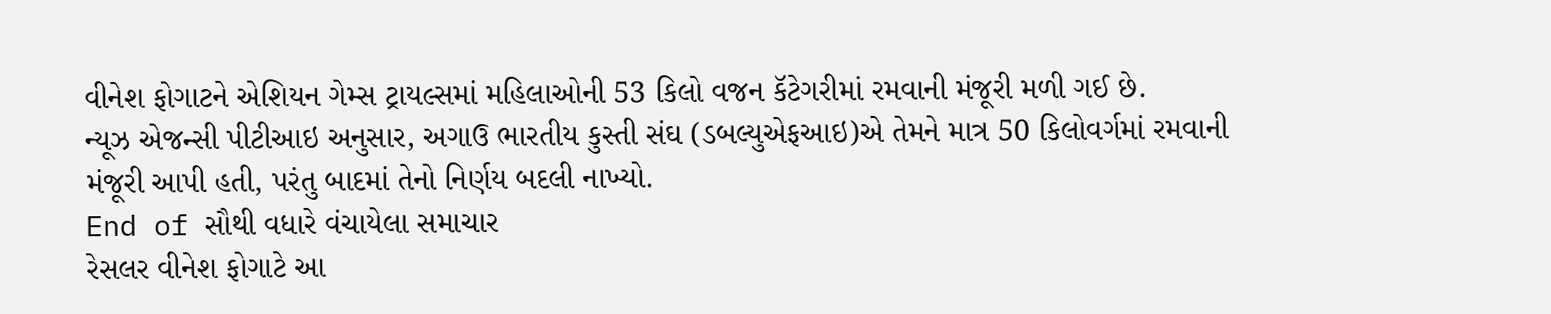વીનેશ ફોગાટને એશિયન ગેમ્સ ટ્રાયલ્સમાં મહિલાઓની 53 કિલો વજન કૅટેગરીમાં રમવાની મંજૂરી મળી ગઈ છે.
ન્યૂઝ એજન્સી પીટીઆઇ અનુસાર, અગાઉ ભારતીય કુસ્તી સંઘ (ડબલ્યુએફઆઇ)એ તેમને માત્ર 50 કિલોવર્ગમાં રમવાની મંજૂરી આપી હતી, પરંતુ બાદમાં તેનો નિર્ણય બદલી નાખ્યો.
End of સૌથી વધારે વંચાયેલા સમાચાર
રેસલર વીનેશ ફોગાટે આ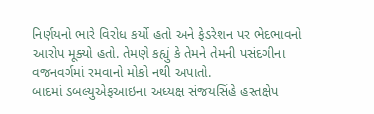નિર્ણયનો ભારે વિરોધ કર્યો હતો અને ફેડરેશન પર ભેદભાવનો આરોપ મૂક્યો હતો. તેમણે કહ્યું કે તેમને તેમની પસંદગીના વજનવર્ગમાં રમવાનો મોકો નથી અપાતો.
બાદમાં ડબલ્યુએફઆઇના અધ્યક્ષ સંજયસિંહે હસ્તક્ષેપ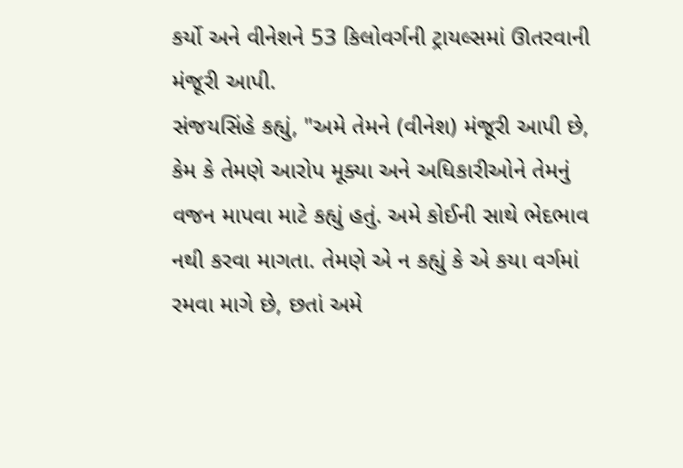કર્યો અને વીનેશને 53 કિલોવર્ગની ટ્રાયલ્સમાં ઊતરવાની મંજૂરી આપી.
સંજયસિંહે કહ્યું, "અમે તેમને (વીનેશ) મંજૂરી આપી છે, કેમ કે તેમણે આરોપ મૂક્યા અને અધિકારીઓને તેમનું વજન માપવા માટે કહ્યું હતું. અમે કોઈની સાથે ભેદભાવ નથી કરવા માગતા. તેમણે એ ન કહ્યું કે એ કયા વર્ગમાં રમવા માગે છે, છતાં અમે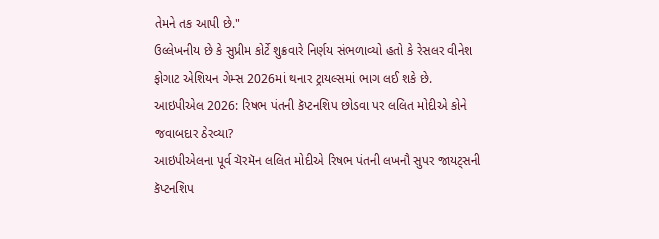તેમને તક આપી છે."
ઉલ્લેખનીય છે કે સુપ્રીમ કોર્ટે શુક્રવારે નિર્ણય સંભળાવ્યો હતો કે રેસલર વીનેશ ફોગાટ એશિયન ગેમ્સ 2026માં થનાર ટ્રાયલ્સમાં ભાગ લઈ શકે છે.
આઇપીએલ 2026: રિષભ પંતની કૅપ્ટનશિપ છોડવા પર લલિત મોદીએ કોને જવાબદાર ઠેરવ્યા?
આઇપીએલના પૂર્વ ચૅરમૅન લલિત મોદીએ રિષભ પંતની લખનૌ સુપર જાયટ્સની કૅપ્ટનશિપ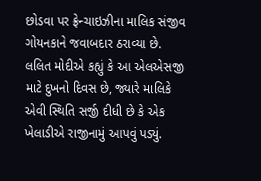છોડવા પર ફ્રેન્ચાઇઝીના માલિક સંજીવ ગોયનકાને જવાબદાર ઠરાવ્યા છે.
લલિત મોદીએ કહ્યું કે આ એલએસજી માટે દુખનો દિવસ છે, જ્યારે માલિકે એવી સ્થિતિ સર્જી દીધી છે કે એક ખેલાડીએ રાજીનામું આપવું પડ્યું.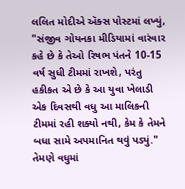લલિત મોદીએ ઍક્સ પોસ્ટમાં લખ્યું, "સંજીવ ગોયનકા મીડિયામાં વારંવાર કહે છે કે તેઓ રિષભ પંતને 10-15 વર્ષ સુધી ટીમમાં રાખશે, પરંતુ હકીકત એ છે કે આ યુવા ખેલાડી એક દિવસથી વધુ આ માલિકની ટીમમાં રહી શક્યો નથી, કેમ કે તેમને બધા સામે અપમાનિત થવું પડ્યું."
તેમણે વધુમાં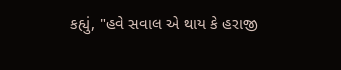કહ્યું, "હવે સવાલ એ થાય કે હરાજી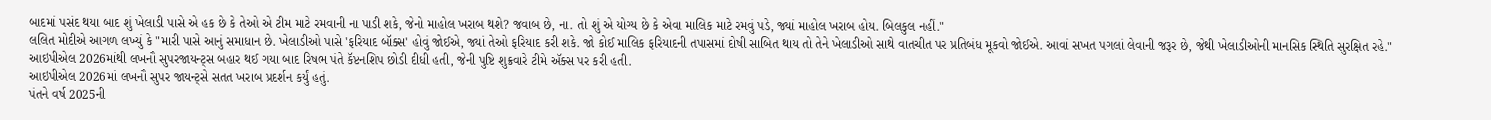બાદમાં પસંદ થયા બાદ શું ખેલાડી પાસે એ હક છે કે તેઓ એ ટીમ માટે રમવાની ના પાડી શકે, જેનો માહોલ ખરાબ થશે? જવાબ છે, ના. તો શું એ યોગ્ય છે કે એવા માલિક માટે રમવું પડે, જ્યાં માહોલ ખરાબ હોય. બિલકુલ નહીં."
લલિત મોદીએ આગળ લખ્યું કે "મારી પાસે આનું સમાધાન છે. ખેલાડીઓ પાસે 'ફરિયાદ બૉક્સ' હોવું જોઈએ, જ્યાં તેઓ ફરિયાદ કરી શકે. જો કોઈ માલિક ફરિયાદની તપાસમાં દોષી સાબિત થાય તો તેને ખેલાડીઓ સાથે વાતચીત પર પ્રતિબંધ મૂકવો જોઈએ. આવાં સખત પગલાં લેવાની જરૂર છે, જેથી ખેલાડીઓની માનસિક સ્થિતિ સુરક્ષિત રહે."
આઇપીએલ 2026માંથી લખનૌ સુપરજાયન્ટ્સ બહાર થઈ ગયા બાદ રિષભ પંતે કૅપ્ટનશિપ છોડી દીધી હતી, જેની પુષ્ટિ શુક્રવારે ટીમે ઍક્સ પર કરી હતી.
આઇપીએલ 2026માં લખનૌ સુપર જાયન્ટ્સે સતત ખરાબ પ્રદર્શન કર્યું હતું.
પંતને વર્ષ 2025ની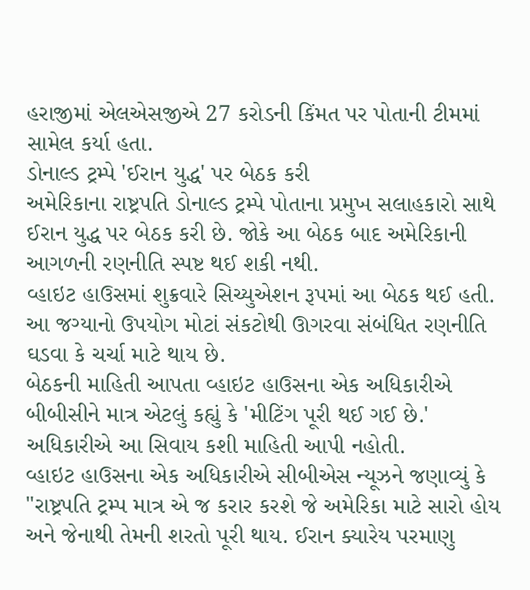હરાજીમાં એલએસજીએ 27 કરોડની કિંમત પર પોતાની ટીમમાં સામેલ કર્યા હતા.
ડોનાલ્ડ ટ્રમ્પે 'ઈરાન યુદ્ધ' પર બેઠક કરી
અમેરિકાના રાષ્ટ્રપતિ ડોનાલ્ડ ટ્રમ્પે પોતાના પ્રમુખ સલાહકારો સાથે ઈરાન યુદ્ધ પર બેઠક કરી છે. જોકે આ બેઠક બાદ અમેરિકાની આગળની રણનીતિ સ્પષ્ટ થઈ શકી નથી.
વ્હાઇટ હાઉસમાં શુક્રવારે સિચ્યુએશન રૂપમાં આ બેઠક થઈ હતી.
આ જગ્યાનો ઉપયોગ મોટાં સંકટોથી ઊગરવા સંબંધિત રણનીતિ ઘડવા કે ચર્ચા માટે થાય છે.
બેઠકની માહિતી આપતા વ્હાઇટ હાઉસના એક અધિકારીએ બીબીસીને માત્ર એટલું કહ્યું કે 'મીટિંગ પૂરી થઈ ગઈ છે.'
અધિકારીએ આ સિવાય કશી માહિતી આપી નહોતી.
વ્હાઇટ હાઉસના એક અધિકારીએ સીબીએસ ન્યૂઝને જણાવ્યું કે "રાષ્ટ્રપતિ ટ્રમ્પ માત્ર એ જ કરાર કરશે જે અમેરિકા માટે સારો હોય અને જેનાથી તેમની શરતો પૂરી થાય. ઈરાન ક્યારેય પરમાણુ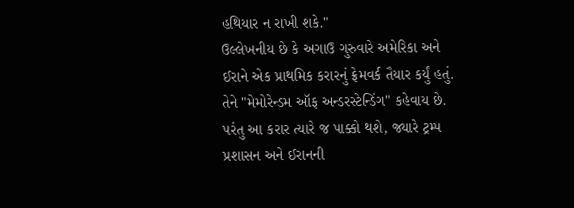હથિયાર ન રાખી શકે."
ઉલ્લેખનીય છે કે અગાઉ ગુરુવારે અમેરિકા અને ઈરાને એક પ્રાથમિક કરારનું ફ્રેમવર્ક તૈયાર કર્યું હતું. તેને "મેમોરેન્ડમ ઑફ અન્ડરસ્ટેન્ડિંગ" કહેવાય છે. પરંતુ આ કરાર ત્યારે જ પાક્કો થશે, જ્યારે ટ્રમ્પ પ્રશાસન અને ઈરાનની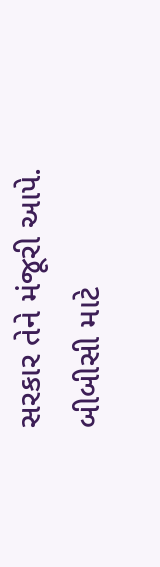સરકાર તેને મંજૂરી આપે.
બીબીસી માટે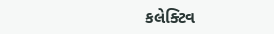કલેક્ટિવ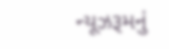ન્યૂઝરૂમનું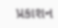પ્રકાશન